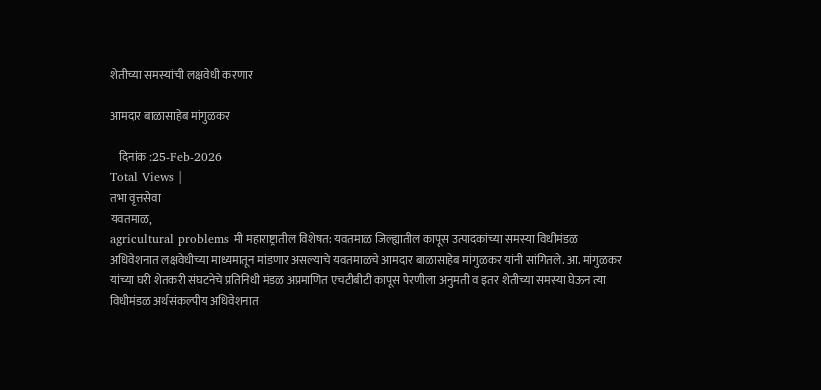शेतीच्या समस्यांची लक्षवेधी करणार

आमदार बाळासाहेब मांगुळकर

    दिनांक :25-Feb-2026
Total Views |
तभा वृत्तसेवा
यवतमाळ,
agricultural problems मी महाराष्ट्रातील विशेषत: यवतमाळ जिल्ह्यातील कापूस उत्पादकांच्या समस्या विधीमंडळ अधिवेशनात लक्षवेधीच्या माध्यमातून मांडणार असल्याचे यवतमाळचे आमदार बाळासाहेब मांगुळकर यांनी सांगितले. आ. मांगुळकर यांच्या घरी शेतकरी संघटनेचे प्रतिनिधी मंडळ अप्रमाणित एचटीबीटी कापूस पेरणीला अनुमती व इतर शेतीच्या समस्या घेऊन त्या विधीमंडळ अर्थसंकल्पीय अधिवेशनात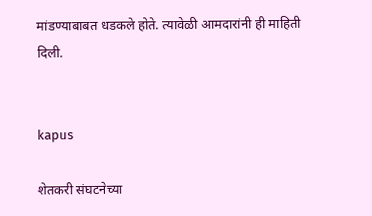मांडण्याबाबत धडकले होते. त्यावेळी आमदारांनी ही माहिती दिली.


kapus

शेतकरी संघटनेच्या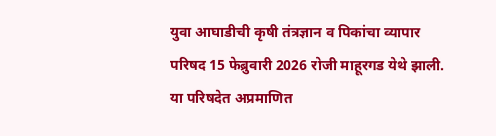युवा आघाडीची कृषी तंत्रज्ञान व पिकांचा व्यापार परिषद 15 फेब्रुवारी 2026 रोजी माहूरगड येथे झाली. या परिषदेत अप्रमाणित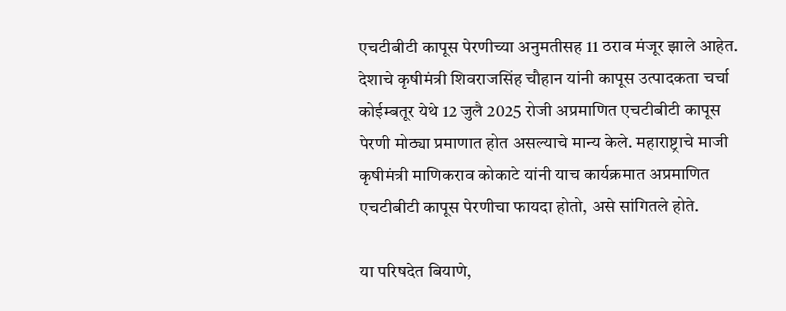एचटीबीटी कापूस पेरणीच्या अनुमतीसह 11 ठराव मंजूर झाले आहेत. देशाचे कृषीमंत्री शिवराजसिंह चौहान यांनी कापूस उत्पादकता चर्चा कोईम्बतूर येथे 12 जुलै 2025 रोजी अप्रमाणित एचटीबीटी कापूस पेरणी मोठ्या प्रमाणात होत असल्याचे मान्य केले. महाराष्ट्राचे माजी कृषीमंत्री माणिकराव कोकाटे यांनी याच कार्यक्रमात अप्रमाणित एचटीबीटी कापूस पेरणीचा फायदा होतो, असे सांगितले होते.

या परिषदेत बियाणे,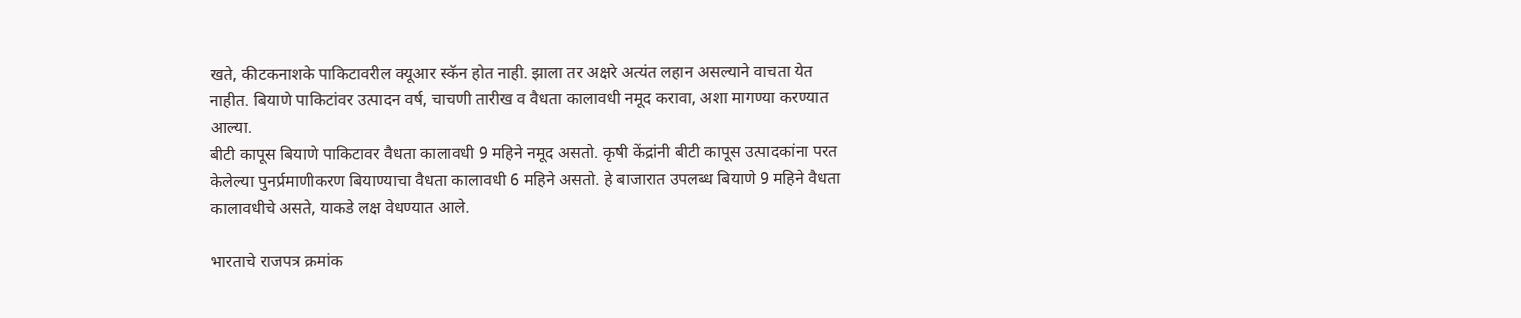खते, कीटकनाशके पाकिटावरील क्यूआर स्कॅन होत नाही. झाला तर अक्षरे अत्यंत लहान असल्याने वाचता येत नाहीत. बियाणे पाकिटांवर उत्पादन वर्ष, चाचणी तारीख व वैधता कालावधी नमूद करावा, अशा मागण्या करण्यात आल्या.
बीटी कापूस बियाणे पाकिटावर वैधता कालावधी 9 महिने नमूद असतो. कृषी केंद्रांनी बीटी कापूस उत्पादकांना परत केलेल्या पुनर्प्रमाणीकरण बियाण्याचा वैधता कालावधी 6 महिने असतो. हे बाजारात उपलब्ध बियाणे 9 महिने वैधता कालावधीचे असते, याकडे लक्ष वेधण्यात आले.

भारताचे राजपत्र क्रमांक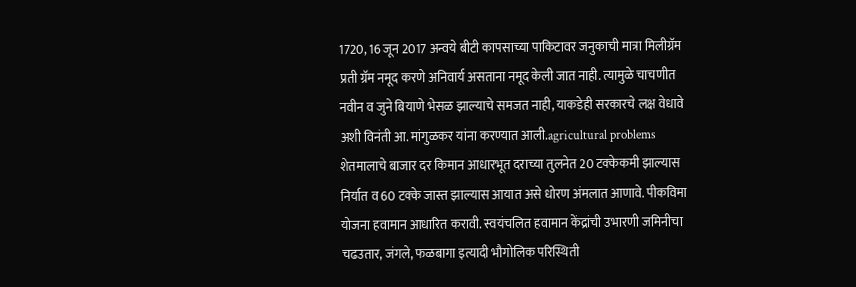1720, 16 जून 2017 अन्वये बीटी कापसाच्या पाकिटावर जनुकाची मात्रा मिलीग्रॅम प्रती ग्रॅम नमूद करणे अनिवार्य असताना नमूद केली जात नाही. त्यामुळे चाचणीत नवीन व जुने बियाणे भेसळ झाल्याचे समजत नाही, याकडेही सरकारचे लक्ष वेधावे अशी विनंती आ. मांगुळकर यांना करण्यात आली.agricultural problems शेतमालाचे बाजार दर किमान आधारभूत दराच्या तुलनेत 20 टक्केकमी झाल्यास निर्यात व 60 टक्के जास्त झाल्यास आयात असे धोरण अंमलात आणावे. पीकविमा योजना हवामान आधारित करावी. स्वयंचलित हवामान केंद्रांची उभारणी जमिनीचा चढउतार, जंगले, फळबागा इत्यादी भौगोलिक परिस्थिती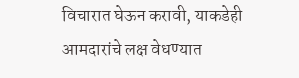विचारात घेऊन करावी, याकडेही आमदारांचे लक्ष वेधण्यात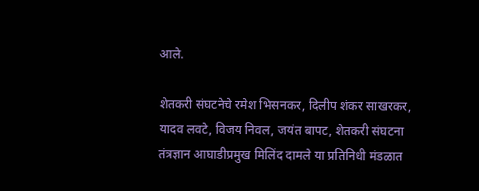आले.

शेतकरी संघटनेचे रमेश भिसनकर, दिलीप शंकर साखरकर, यादव लवटे, विजय निवल, जयंत बापट, शेतकरी संघटना तंत्रज्ञान आघाडीप्रमुख मिलिंद दामले या प्रतिनिधी मंडळात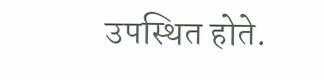उपस्थित होते.